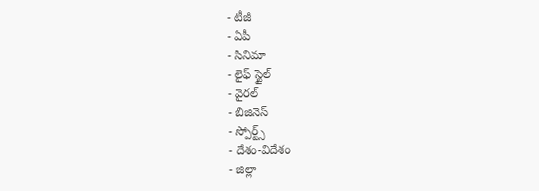- టీజీ
- ఏపీ
- సినిమా
- లైఫ్ స్టైల్
- వైరల్
- బిజినెస్
- స్పోర్ట్స్
- దేశం-విదేశం
- జిల్లా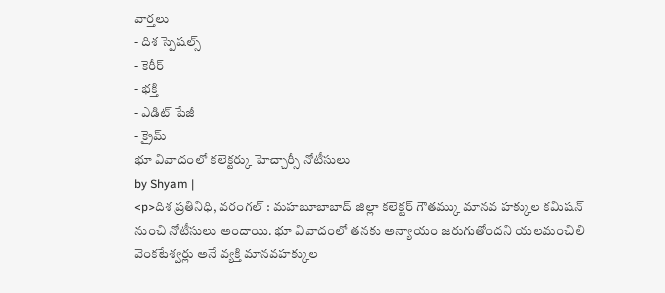వార్తలు
- దిశ స్పెషల్స్
- కెరీర్
- భక్తి
- ఎడిట్ పేజీ
- క్రైమ్
భూ వివాదంలో కలెక్టర్కు హెచ్చార్సీ నోటీసులు
by Shyam |
<p>దిశ ప్రతినిధి, వరంగల్ : మహబూబాబాద్ జిల్లా కలెక్టర్ గౌతమ్కు మానవ హక్కుల కమిషన్ నుంచి నోటీసులు అందాయి. భూ వివాదంలో తనకు అన్యాయం జరుగుతోందని యలమంచిలి వెంకటేశ్వర్లు అనే వ్యక్తి మానవహక్కుల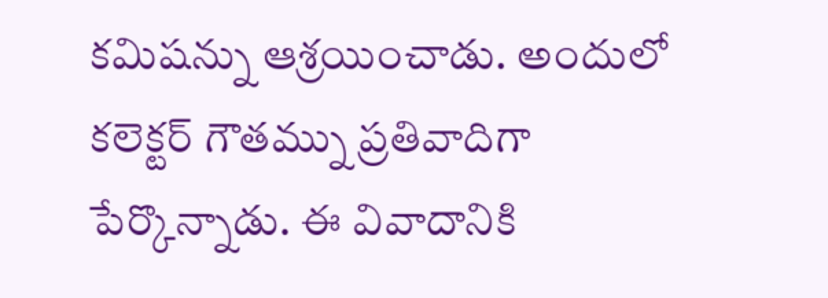కమిషన్ను ఆశ్రయించాడు. అందులో కలెక్టర్ గౌతమ్ను ప్రతివాదిగా పేర్కొన్నాడు. ఈ వివాదానికి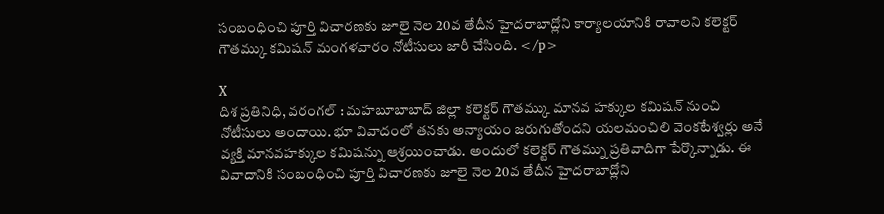సంబంధించి పూర్తి విచారణకు జూలై నెల 20వ తేదీన హైదరాబాద్లోని కార్యాలయానికి రావాలని కలెక్టర్ గౌతమ్కు కమిషన్ మంగళవారం నోటీసులు జారీ చేసింది. </p>

X
దిశ ప్రతినిధి, వరంగల్ : మహబూబాబాద్ జిల్లా కలెక్టర్ గౌతమ్కు మానవ హక్కుల కమిషన్ నుంచి నోటీసులు అందాయి. భూ వివాదంలో తనకు అన్యాయం జరుగుతోందని యలమంచిలి వెంకటేశ్వర్లు అనే వ్యక్తి మానవహక్కుల కమిషన్ను ఆశ్రయించాడు. అందులో కలెక్టర్ గౌతమ్ను ప్రతివాదిగా పేర్కొన్నాడు. ఈ వివాదానికి సంబంధించి పూర్తి విచారణకు జూలై నెల 20వ తేదీన హైదరాబాద్లోని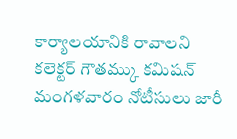కార్యాలయానికి రావాలని కలెక్టర్ గౌతమ్కు కమిషన్ మంగళవారం నోటీసులు జారీ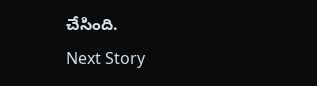చేసింది.
Next Story